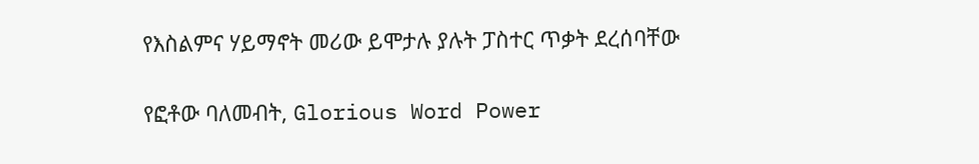የእስልምና ሃይማኖት መሪው ይሞታሉ ያሉት ፓስተር ጥቃት ደረሰባቸው

የፎቶው ባለመብት, Glorious Word Power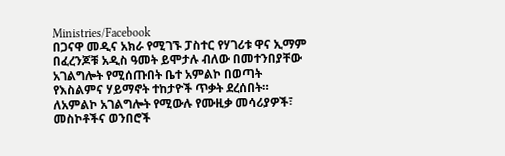Ministries/Facebook
በጋናዋ መዲና አክራ የሚገኙ ፓስተር የሃገሪቱ ዋና ኢማም በፈረንጆቹ አዲስ ዓመት ይሞታሉ ብለው በመተንበያቸው አገልግሎት የሚሰጡበት ቤተ አምልኮ በወጣት የእስልምና ሃይማኖት ተከታዮች ጥቃት ደረሰበት።
ለአምልኮ አገልግሎት የሚውሉ የሙዚቃ መሳሪያዎች፣ መስኮቶችና ወንበሮች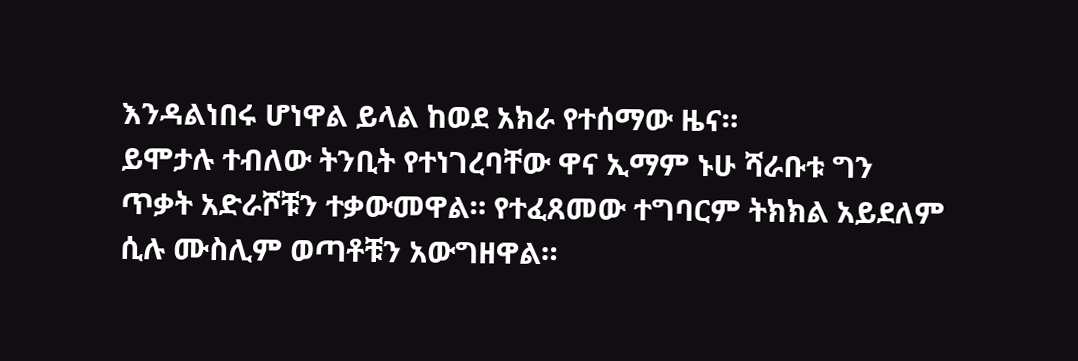እንዳልነበሩ ሆነዋል ይላል ከወደ አክራ የተሰማው ዜና።
ይሞታሉ ተብለው ትንቢት የተነገረባቸው ዋና ኢማም ኑሁ ሻራቡቱ ግን ጥቃት አድራሾቹን ተቃውመዋል። የተፈጸመው ተግባርም ትክክል አይደለም ሲሉ ሙስሊም ወጣቶቹን አውግዘዋል።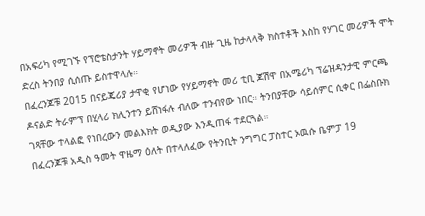በአፍሪካ የሚገኙ የፕሮቴስታንት ሃይማኖት መሪዎች ብዙ ጊዜ ከታላላቅ ክስተቶች እስከ የሃገር መሪዎች ሞት ድረስ ትንበያ ሲሰጡ ይስተዋላሉ።
በፈረንጆቹ 2015 በናይጄሪያ ታዋቂ የሆነው የሃይማኖት መሪ ቲቢ ጆሽዋ በአሜሪካ ፕሬዝዳንታዊ ምርጫ ዶናልድ ትራምፕ በሂላሪ ክሊንተን ይሸነፋሉ ብለው ተንብየው ነበር። ትንበያቸው ሳይሰምር ሲቀር በፌስቡክ ገጻቸው ተላልፎ የነበረውን መልእክት ወዲያው እንዲጠፋ ተደርጓል።
በፈረንጆቹ አዲስ ዓመት ዋዜማ ዕለት በተላለፈው የትንቢት ንግግር ፓስተር ኦዉሱ ቤምፓ 19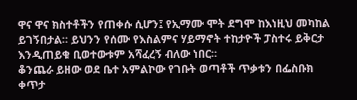ዋና ዋና ክስተቶችን የጠቀሱ ሲሆን፤ የኢማሙ ሞት ደግሞ ከእነዚህ መካከል ይገኝበታል። ይህንን የሰሙ የእስልምና ሃይማኖት ተከታዮች ፓስተሩ ይቅርታ እንዲጠይቁ ቢወተውቱም አሻፈረኝ ብለው ነበር።
ቆንጨራ ይዘው ወደ ቤተ አምልኮው የገቡት ወጣቶች ጥቃቱን በፌስቡክ ቀጥታ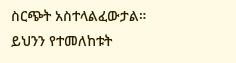ስርጭት አስተላልፈውታል።
ይህንን የተመለከቱት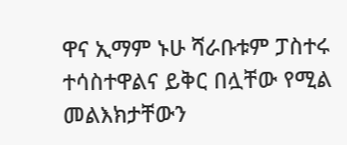ዋና ኢማም ኑሁ ሻራቡቱም ፓስተሩ ተሳስተዋልና ይቅር በሏቸው የሚል መልእክታቸውን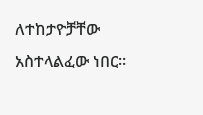ለተከታዮቻቸው አስተላልፈው ነበር።